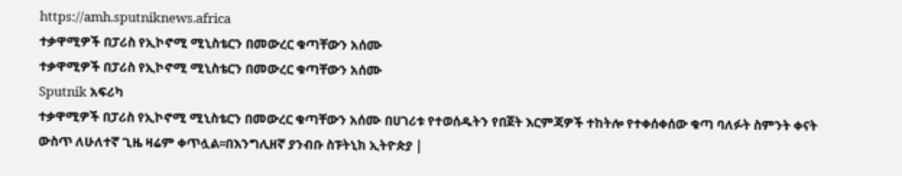https://amh.sputniknews.africa
ተቃዋሚዎች በፓሪስ የኢኮኖሚ ሚኒስቴርን በመውረር ቁጣቸውን አሰሙ
ተቃዋሚዎች በፓሪስ የኢኮኖሚ ሚኒስቴርን በመውረር ቁጣቸውን አሰሙ
Sputnik አፍሪካ
ተቃዋሚዎች በፓሪስ የኢኮኖሚ ሚኒስቴርን በመውረር ቁጣቸውን አሰሙ በሀገሪቱ የተወሰዱትን የበጀት እርምጃዎች ተከትሎ የተቀሰቀሰው ቁጣ ባለፉት ስምንት ቀናት ውስጥ ለሁለተኛ ጊዜ ዛሬም ቀጥሏል፡፡በእንግሊዘኛ ያንብቡ ስፑትኒክ ኢትዮጵያ |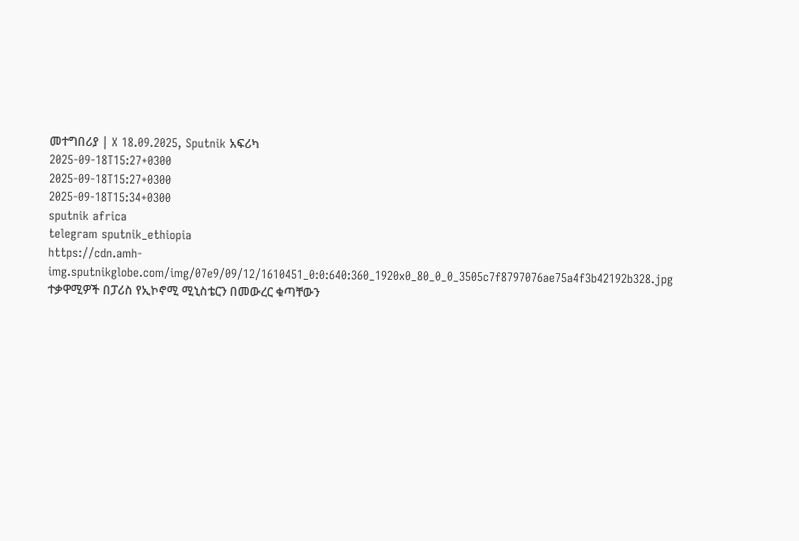መተግበሪያ | X 18.09.2025, Sputnik አፍሪካ
2025-09-18T15:27+0300
2025-09-18T15:27+0300
2025-09-18T15:34+0300
sputnik africa
telegram sputnik_ethiopia
https://cdn.amh-img.sputnikglobe.com/img/07e9/09/12/1610451_0:0:640:360_1920x0_80_0_0_3505c7f8797076ae75a4f3b42192b328.jpg
ተቃዋሚዎች በፓሪስ የኢኮኖሚ ሚኒስቴርን በመውረር ቁጣቸውን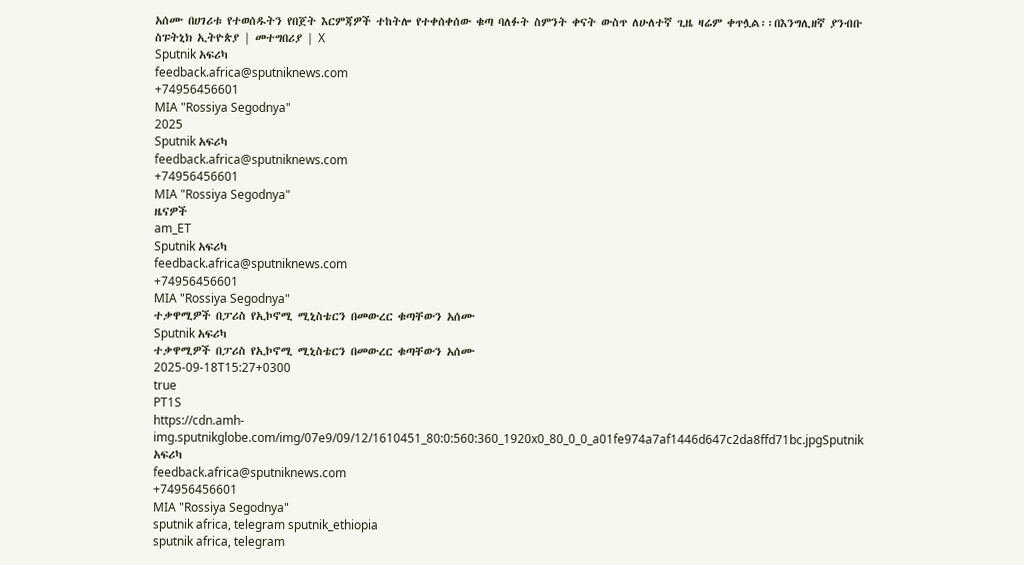አሰሙ በሀገሪቱ የተወሰዱትን የበጀት እርምጃዎች ተከትሎ የተቀሰቀሰው ቁጣ ባለፉት ስምንት ቀናት ውስጥ ለሁለተኛ ጊዜ ዛሬም ቀጥሏል፡፡በእንግሊዘኛ ያንብቡ ስፑትኒክ ኢትዮጵያ | መተግበሪያ | X
Sputnik አፍሪካ
feedback.africa@sputniknews.com
+74956456601
MIA "Rossiya Segodnya"
2025
Sputnik አፍሪካ
feedback.africa@sputniknews.com
+74956456601
MIA "Rossiya Segodnya"
ዜናዎች
am_ET
Sputnik አፍሪካ
feedback.africa@sputniknews.com
+74956456601
MIA "Rossiya Segodnya"
ተቃዋሚዎች በፓሪስ የኢኮኖሚ ሚኒስቴርን በመውረር ቁጣቸውን አሰሙ
Sputnik አፍሪካ
ተቃዋሚዎች በፓሪስ የኢኮኖሚ ሚኒስቴርን በመውረር ቁጣቸውን አሰሙ
2025-09-18T15:27+0300
true
PT1S
https://cdn.amh-img.sputnikglobe.com/img/07e9/09/12/1610451_80:0:560:360_1920x0_80_0_0_a01fe974a7af1446d647c2da8ffd71bc.jpgSputnik አፍሪካ
feedback.africa@sputniknews.com
+74956456601
MIA "Rossiya Segodnya"
sputnik africa, telegram sputnik_ethiopia
sputnik africa, telegram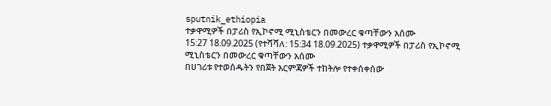sputnik_ethiopia
ተቃዋሚዎች በፓሪስ የኢኮኖሚ ሚኒስቴርን በመውረር ቁጣቸውን አሰሙ
15:27 18.09.2025 (የተሻሻለ: 15:34 18.09.2025) ተቃዋሚዎች በፓሪስ የኢኮኖሚ ሚኒስቴርን በመውረር ቁጣቸውን አሰሙ
በሀገሪቱ የተወሰዱትን የበጀት እርምጃዎች ተከትሎ የተቀሰቀሰው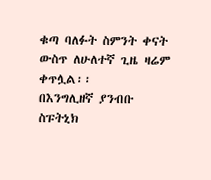ቁጣ ባለፉት ስምንት ቀናት ውስጥ ለሁለተኛ ጊዜ ዛሬም ቀጥሏል፡፡
በእንግሊዘኛ ያንብቡ
ስፑትኒክ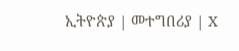ኢትዮጵያ | መተግበሪያ | X